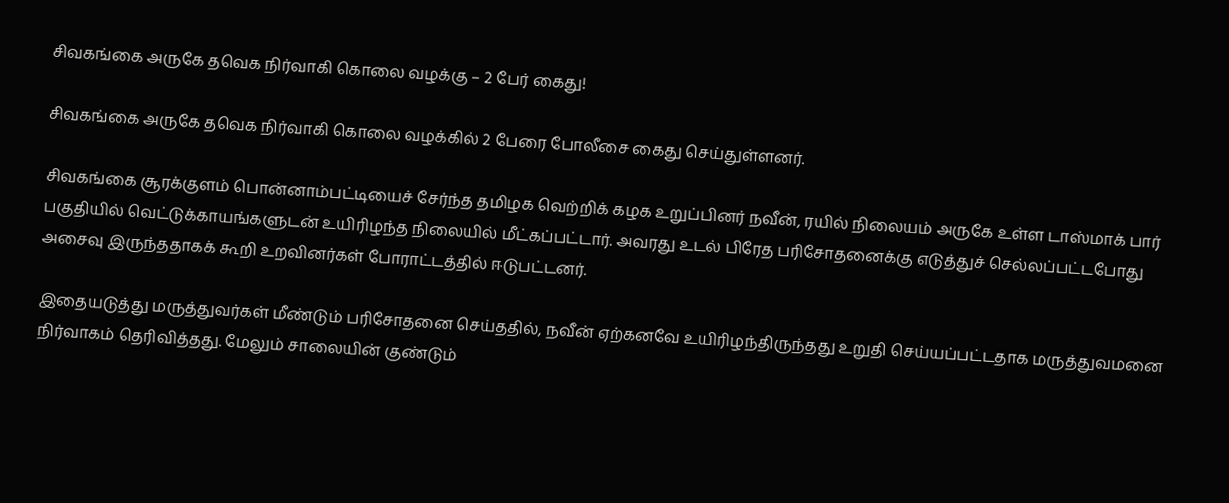சிவகங்கை அருகே தவெக நிர்வாகி கொலை வழக்கு – 2 பேர் கைது!

சிவகங்கை அருகே தவெக நிர்வாகி கொலை வழக்கில் 2 பேரை போலீசை கைது செய்துள்ளனர்.

சிவகங்கை சூரக்குளம் பொன்னாம்பட்டியைச் சேர்ந்த தமிழக வெற்றிக் கழக உறுப்பினர் நவீன், ரயில் நிலையம் அருகே உள்ள டாஸ்மாக் பார் பகுதியில் வெட்டுக்காயங்களுடன் உயிரிழந்த நிலையில் மீட்கப்பட்டார். அவரது உடல் பிரேத பரிசோதனைக்கு எடுத்துச் செல்லப்பட்டபோது அசைவு இருந்ததாகக் கூறி உறவினர்கள் போராட்டத்தில் ஈடுபட்டனர்.

இதையடுத்து மருத்துவர்கள் மீண்டும் பரிசோதனை செய்ததில், நவீன் ஏற்கனவே உயிரிழந்திருந்தது உறுதி செய்யப்பட்டதாக மருத்துவமனை நிர்வாகம் தெரிவித்தது. மேலும் சாலையின் குண்டும்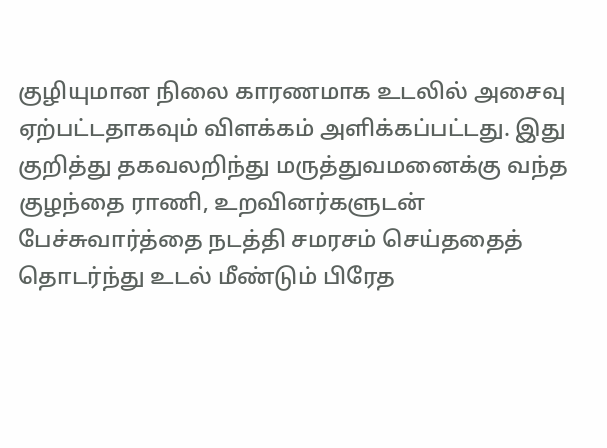குழியுமான நிலை காரணமாக உடலில் அசைவு ஏற்பட்டதாகவும் விளக்கம் அளிக்கப்பட்டது. இது குறித்து தகவலறிந்து மருத்துவமனைக்கு வந்த குழந்தை ராணி, உறவினர்களுடன் பேச்சுவார்த்தை நடத்தி சமரசம் செய்ததைத் தொடர்ந்து உடல் மீண்டும் பிரேத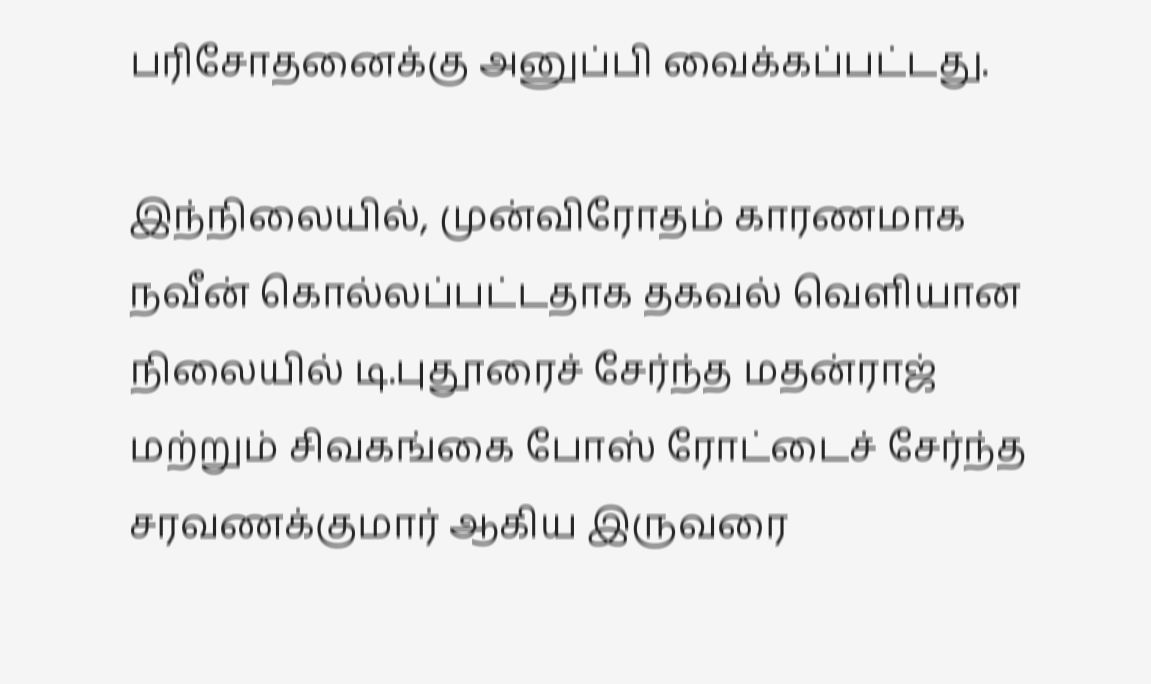பரிசோதனைக்கு அனுப்பி வைக்கப்பட்டது.

இந்நிலையில், முன்விரோதம் காரணமாக நவீன் கொல்லப்பட்டதாக தகவல் வெளியான நிலையில் டி.புதூரைச் சேர்ந்த மதன்ராஜ் மற்றும் சிவகங்கை போஸ் ரோட்டைச் சேர்ந்த சரவணக்குமார் ஆகிய இருவரை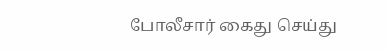போலீசார் கைது செய்து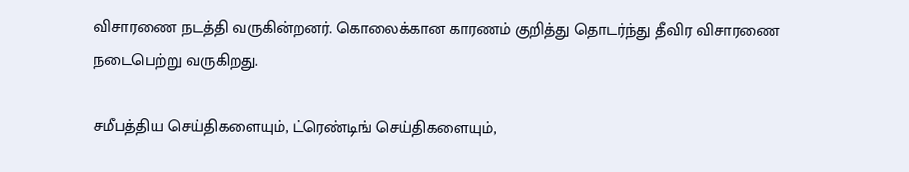விசாரணை நடத்தி வருகின்றனர். கொலைக்கான காரணம் குறித்து தொடர்ந்து தீவிர விசாரணை நடைபெற்று வருகிறது.

சமீபத்திய செய்திகளையும், ட்ரெண்டிங் செய்திகளையும்,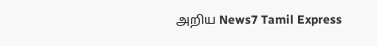அறிய News7 Tamil Express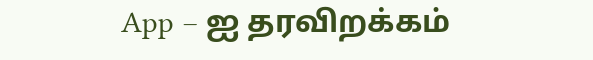App – ஐ தரவிறக்கம்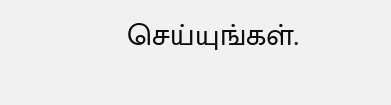செய்யுங்கள்.